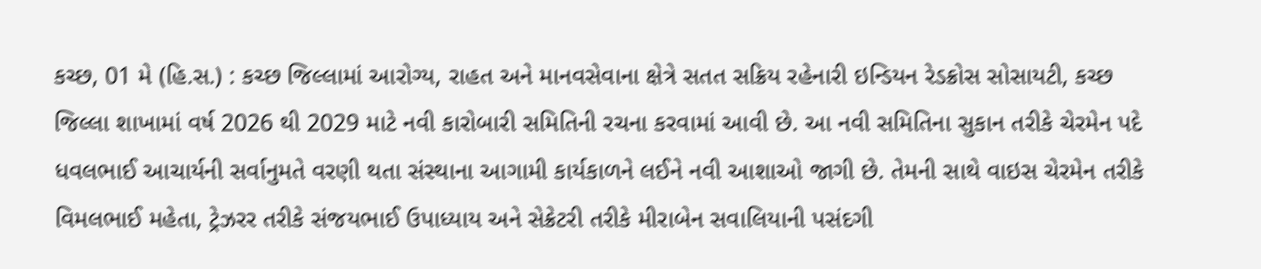કચ્છ, 01 મે (હિ.સ.) : કચ્છ જિલ્લામાં આરોગ્ય, રાહત અને માનવસેવાના ક્ષેત્રે સતત સક્રિય રહેનારી ઇન્ડિયન રેડક્રોસ સોસાયટી, કચ્છ જિલ્લા શાખામાં વર્ષ 2026 થી 2029 માટે નવી કારોબારી સમિતિની રચના કરવામાં આવી છે. આ નવી સમિતિના સુકાન તરીકે ચેરમેન પદે ધવલભાઈ આચાર્યની સર્વાનુમતે વરણી થતા સંસ્થાના આગામી કાર્યકાળને લઈને નવી આશાઓ જાગી છે. તેમની સાથે વાઇસ ચેરમેન તરીકે વિમલભાઈ મહેતા, ટ્રેઝરર તરીકે સંજયભાઈ ઉપાધ્યાય અને સેક્રેટરી તરીકે મીરાબેન સવાલિયાની પસંદગી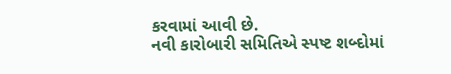કરવામાં આવી છે.
નવી કારોબારી સમિતિએ સ્પષ્ટ શબ્દોમાં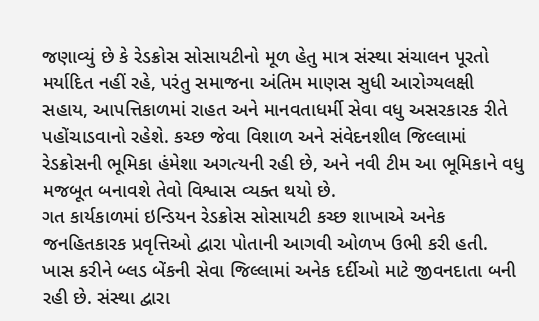જણાવ્યું છે કે રેડક્રોસ સોસાયટીનો મૂળ હેતુ માત્ર સંસ્થા સંચાલન પૂરતો મર્યાદિત નહીં રહે, પરંતુ સમાજના અંતિમ માણસ સુધી આરોગ્યલક્ષી સહાય, આપત્તિકાળમાં રાહત અને માનવતાધર્મી સેવા વધુ અસરકારક રીતે પહોંચાડવાનો રહેશે. કચ્છ જેવા વિશાળ અને સંવેદનશીલ જિલ્લામાં રેડક્રોસની ભૂમિકા હંમેશા અગત્યની રહી છે, અને નવી ટીમ આ ભૂમિકાને વધુ મજબૂત બનાવશે તેવો વિશ્વાસ વ્યક્ત થયો છે.
ગત કાર્યકાળમાં ઇન્ડિયન રેડક્રોસ સોસાયટી કચ્છ શાખાએ અનેક જનહિતકારક પ્રવૃત્તિઓ દ્વારા પોતાની આગવી ઓળખ ઉભી કરી હતી. ખાસ કરીને બ્લડ બેંકની સેવા જિલ્લામાં અનેક દર્દીઓ માટે જીવનદાતા બની રહી છે. સંસ્થા દ્વારા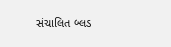સંચાલિત બ્લડ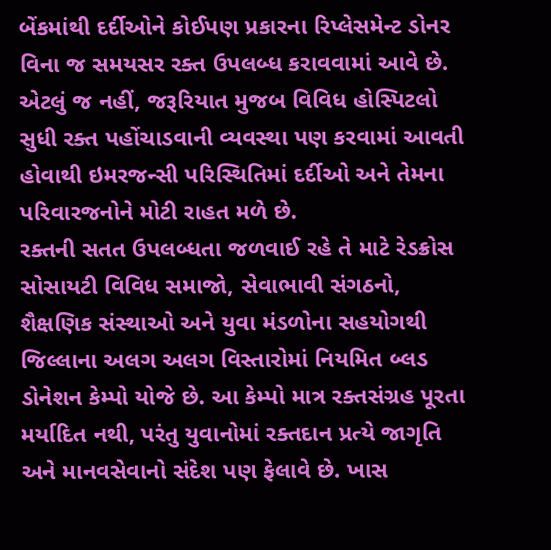બેંકમાંથી દર્દીઓને કોઈપણ પ્રકારના રિપ્લેસમેન્ટ ડોનર વિના જ સમયસર રક્ત ઉપલબ્ધ કરાવવામાં આવે છે. એટલું જ નહીં, જરૂરિયાત મુજબ વિવિધ હોસ્પિટલો સુધી રક્ત પહોંચાડવાની વ્યવસ્થા પણ કરવામાં આવતી હોવાથી ઇમરજન્સી પરિસ્થિતિમાં દર્દીઓ અને તેમના પરિવારજનોને મોટી રાહત મળે છે.
રક્તની સતત ઉપલબ્ધતા જળવાઈ રહે તે માટે રેડક્રોસ સોસાયટી વિવિધ સમાજો, સેવાભાવી સંગઠનો, શૈક્ષણિક સંસ્થાઓ અને યુવા મંડળોના સહયોગથી જિલ્લાના અલગ અલગ વિસ્તારોમાં નિયમિત બ્લડ ડોનેશન કેમ્પો યોજે છે. આ કેમ્પો માત્ર રક્તસંગ્રહ પૂરતા મર્યાદિત નથી, પરંતુ યુવાનોમાં રક્તદાન પ્રત્યે જાગૃતિ અને માનવસેવાનો સંદેશ પણ ફેલાવે છે. ખાસ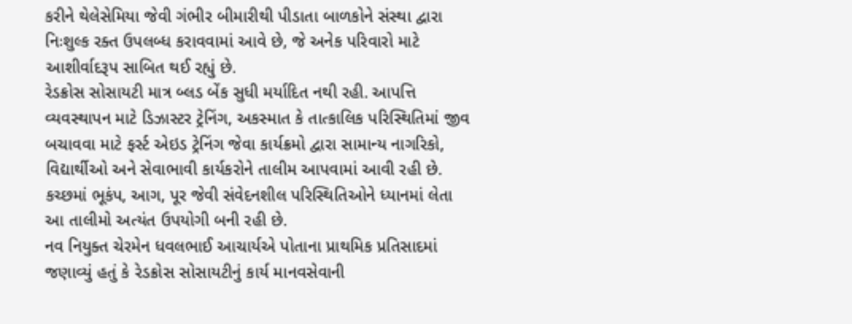કરીને થેલેસેમિયા જેવી ગંભીર બીમારીથી પીડાતા બાળકોને સંસ્થા દ્વારા નિઃશુલ્ક રક્ત ઉપલબ્ધ કરાવવામાં આવે છે, જે અનેક પરિવારો માટે આશીર્વાદરૂપ સાબિત થઈ રહ્યું છે.
રેડક્રોસ સોસાયટી માત્ર બ્લડ બેંક સુધી મર્યાદિત નથી રહી. આપત્તિ વ્યવસ્થાપન માટે ડિઝાસ્ટર ટ્રેનિંગ, અકસ્માત કે તાત્કાલિક પરિસ્થિતિમાં જીવ બચાવવા માટે ફર્સ્ટ એઇડ ટ્રેનિંગ જેવા કાર્યક્રમો દ્વારા સામાન્ય નાગરિકો, વિદ્યાર્થીઓ અને સેવાભાવી કાર્યકરોને તાલીમ આપવામાં આવી રહી છે. કચ્છમાં ભૂકંપ, આગ, પૂર જેવી સંવેદનશીલ પરિસ્થિતિઓને ધ્યાનમાં લેતા આ તાલીમો અત્યંત ઉપયોગી બની રહી છે.
નવ નિયુક્ત ચેરમેન ધવલભાઈ આચાર્યએ પોતાના પ્રાથમિક પ્રતિસાદમાં જણાવ્યું હતું કે રેડક્રોસ સોસાયટીનું કાર્ય માનવસેવાની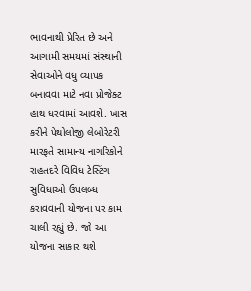ભાવનાથી પ્રેરિત છે અને આગામી સમયમાં સંસ્થાની સેવાઓને વધુ વ્યાપક બનાવવા માટે નવા પ્રોજેક્ટ હાથ ધરવામાં આવશે. ખાસ કરીને પેથોલોજી લેબોરેટરી મારફતે સામાન્ય નાગરિકોને રાહતદરે વિવિધ ટેસ્ટિંગ સુવિધાઓ ઉપલબ્ધ કરાવવાની યોજના પર કામ ચાલી રહ્યું છે. જો આ યોજના સાકાર થશે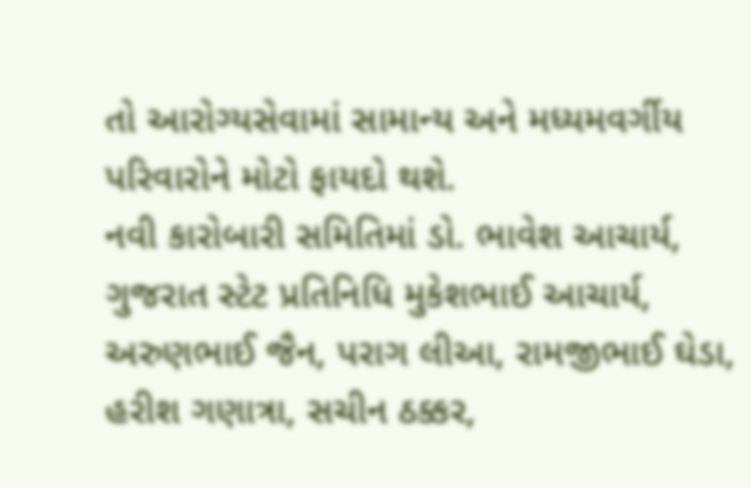તો આરોગ્યસેવામાં સામાન્ય અને મધ્યમવર્ગીય પરિવારોને મોટો ફાયદો થશે.
નવી કારોબારી સમિતિમાં ડો. ભાવેશ આચાર્ય, ગુજરાત સ્ટેટ પ્રતિનિધિ મુકેશભાઈ આચાર્ય, અરુણભાઈ જૈન, પરાગ લીઆ, રામજીભાઈ ઘેડા, હરીશ ગણાત્રા, સચીન ઠક્કર,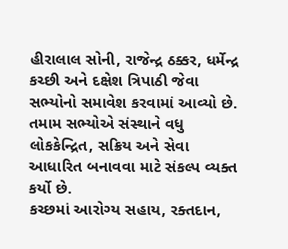હીરાલાલ સોની, રાજેન્દ્ર ઠક્કર, ધર્મેન્દ્ર કચ્છી અને દક્ષેશ ત્રિપાઠી જેવા સભ્યોનો સમાવેશ કરવામાં આવ્યો છે. તમામ સભ્યોએ સંસ્થાને વધુ લોકકેન્દ્રિત, સક્રિય અને સેવા આધારિત બનાવવા માટે સંકલ્પ વ્યક્ત કર્યો છે.
કચ્છમાં આરોગ્ય સહાય, રક્તદાન,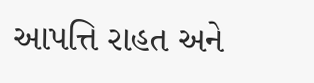આપત્તિ રાહત અને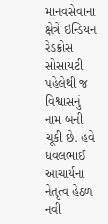માનવસેવાના ક્ષેત્રે ઇન્ડિયન રેડક્રોસ સોસાયટી પહેલેથી જ વિશ્વાસનું નામ બની ચૂકી છે. હવે ધવલભાઈ આચાર્યના નેતૃત્વ હેઠળ નવી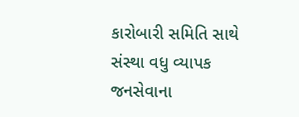કારોબારી સમિતિ સાથે સંસ્થા વધુ વ્યાપક જનસેવાના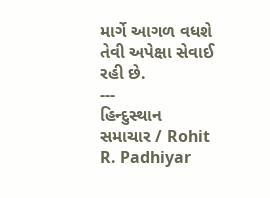માર્ગે આગળ વધશે તેવી અપેક્ષા સેવાઈ રહી છે.
---
હિન્દુસ્થાન સમાચાર / Rohit R. Padhiyar